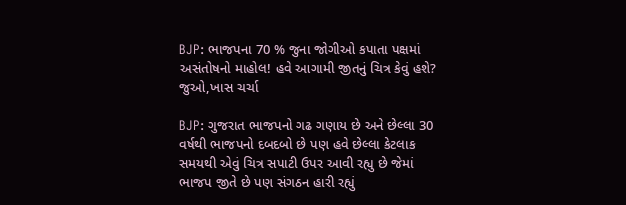BJP: ભાજપના 70 % જુના જોગીઓ કપાતા પક્ષમાં અસંતોષનો માહોલ! હવે આગામી જીતનું ચિત્ર કેવું હશે? જુઓ,ખાસ ચર્ચા

BJP: ગુજરાત ભાજપનો ગઢ ગણાય છે અને છેલ્લા 30 વર્ષથી ભાજપનો દબદબો છે પણ હવે છેલ્લા કેટલાક સમયથી એવું ચિત્ર સપાટી ઉપર આવી રહ્યુ છે જેમાં ભાજપ જીતે છે પણ સંગઠન હારી રહ્યું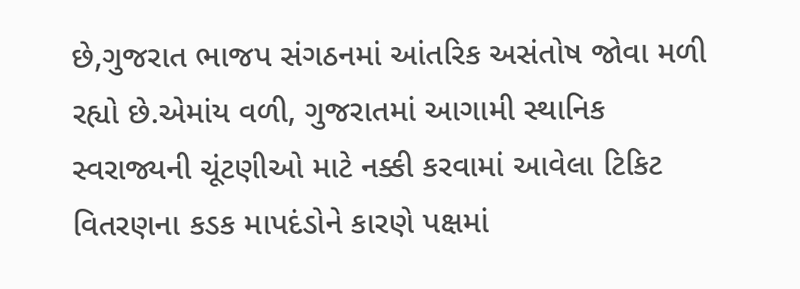છે,ગુજરાત ભાજપ સંગઠનમાં આંતરિક અસંતોષ જોવા મળી રહ્યો છે.એમાંય વળી, ગુજરાતમાં આગામી સ્થાનિક સ્વરાજ્યની ચૂંટણીઓ માટે નક્કી કરવામાં આવેલા ટિકિટ વિતરણના કડક માપદંડોને કારણે પક્ષમાં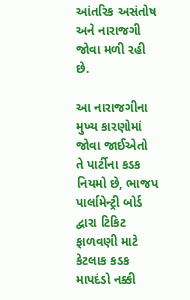આંતરિક અસંતોષ અને નારાજગી જોવા મળી રહી છે.

આ નારાજગીના મુખ્ય કારણોમાં જોવા જાઈએતો તે પાર્ટીના કડક નિયમો છે, ભાજપ પાર્લામેન્ટ્રી બોર્ડ દ્વારા ટિકિટ ફાળવણી માટે કેટલાક કડક માપદંડો નક્કી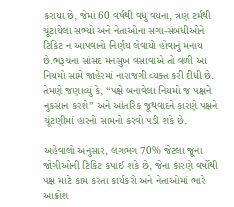કરાયા છે, જેમાં 60 વર્ષથી વધુ વયના, ત્રણ ટર્મથી ચૂંટાયેલા સભ્યો અને નેતાઓના સગા-સંબંધીઓને ટિકિટ ન આપવાનો નિર્ણય લેવાયો હોવાનું મનાય છે.ભરૂચના સાંસદ મનસુખ વસાવાએ તો વળી આ નિયમો સામે જાહેરમાં નારાજગી વ્યક્ત કરી દીધી છે. તેમણે જણાવ્યું કે, “પક્ષે બનાવેલા નિયમો જ પક્ષને નુકસાન કરશે” અને આંતરિક જૂથવાદને કારણે પક્ષને ચૂંટણીમાં હારનો સામનો કરવો પડી શકે છે.

અહેવાલો અનુસાર, લગભગ 70% જેટલા જૂના જોગીઓની ટિકિટ કપાઈ શકે છે, જેના કારણે વર્ષોથી પક્ષ માટે કામ કરતા કાર્યકરો અને નેતાઓમાં ભારે આક્રોશ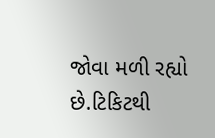જોવા મળી રહ્યો છે.ટિકિટથી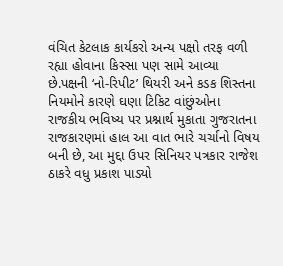વંચિત કેટલાક કાર્યકરો અન્ય પક્ષો તરફ વળી રહ્યા હોવાના કિસ્સા પણ સામે આવ્યા છે.પક્ષની ‘નો-રિપીટ’ થિયરી અને કડક શિસ્તના નિયમોને કારણે ઘણા ટિકિટ વાંછુંઓના રાજકીય ભવિષ્ય પર પ્રશ્નાર્થ મુકાતા ગુજરાતના રાજકારણમાં હાલ આ વાત ભારે ચર્ચાનો વિષય બની છે, આ મુદ્દા ઉપર સિનિયર પત્રકાર રાજેશ ઠાકરે વધુ પ્રકાશ પાડ્યો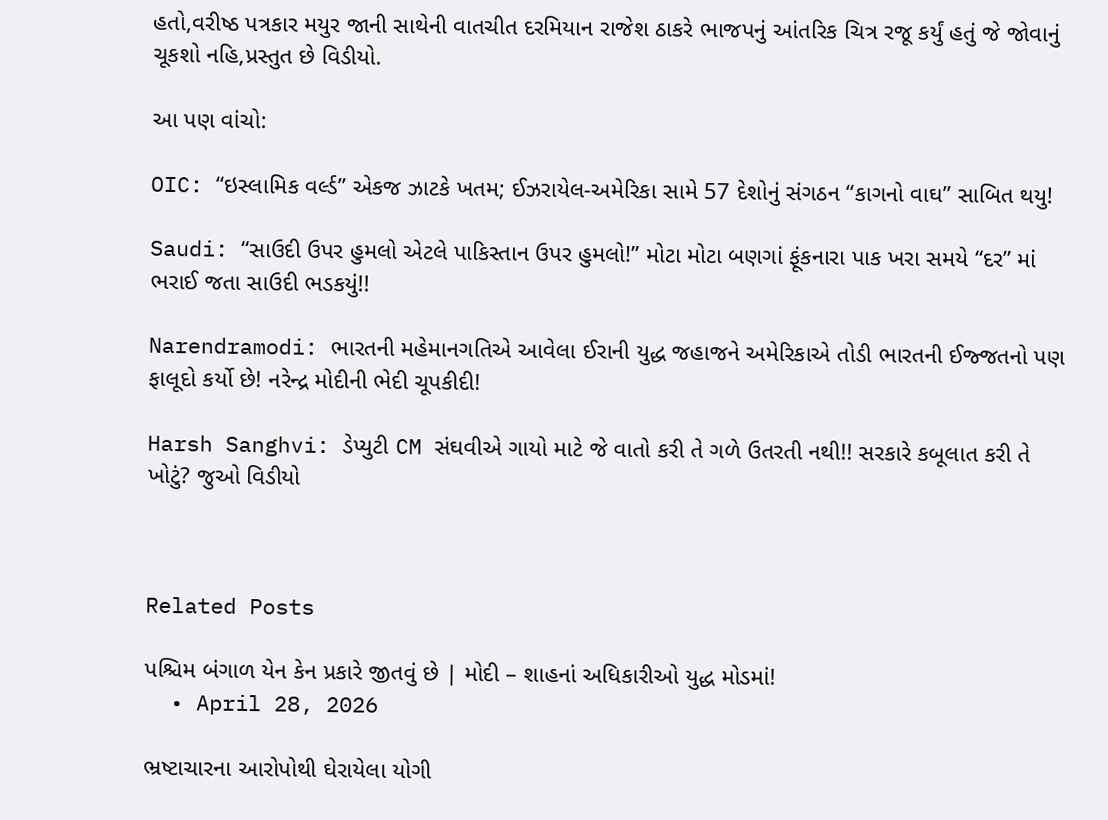હતો,વરીષ્ઠ પત્રકાર મયુર જાની સાથેની વાતચીત દરમિયાન રાજેશ ઠાકરે ભાજપનું આંતરિક ચિત્ર રજૂ કર્યું હતું જે જોવાનું ચૂકશો નહિ,પ્રસ્તુત છે વિડીયો.

આ પણ વાંચો:

OIC: “ઇસ્લામિક વર્લ્ડ” એકજ ઝાટકે ખતમ; ઈઝરાયેલ-અમેરિકા સામે 57 દેશોનું સંગઠન “કાગનો વાઘ” સાબિત થયુ!

Saudi: “સાઉદી ઉપર હુમલો એટલે પાકિસ્તાન ઉપર હુમલો!” મોટા મોટા બણગાં ફૂંકનારા પાક ખરા સમયે “દર” માં ભરાઈ જતા સાઉદી ભડકયું!!

Narendramodi: ભારતની મહેમાનગતિએ આવેલા ઈરાની યુદ્ધ જહાજને અમેરિકાએ તોડી ભારતની ઈજ્જતનો પણ ફાલૂદો કર્યો છે! નરેન્દ્ર મોદીની ભેદી ચૂપકીદી!

Harsh Sanghvi: ડેપ્યુટી CM સંઘવીએ ગાયો માટે જે વાતો કરી તે ગળે ઉતરતી નથી!! સરકારે કબૂલાત કરી તે ખોટું? જુઓ વિડીયો



Related Posts

પશ્ચિમ બંગાળ યેન કેન પ્રકારે જીતવું છે | મોદી – શાહનાં અધિકારીઓ યુદ્ધ મોડમાં!
  • April 28, 2026

ભ્રષ્ટાચારના આરોપોથી ઘેરાયેલા યોગી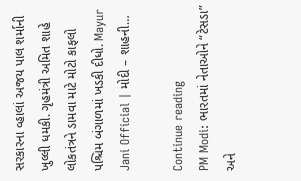સરકારના વ્હાલાં અજય પાલ શર્માની ખુલ્લી ધમકી. ગૃહમંત્રી અમિત શાહે લોકતંત્રને ડામવા માટે મોટો કાફલો પશ્ચિમ બંગાળમાં ખડકી દીધો. Mayur Jani Official | મોદી – શાહની…

Continue reading
PM Modi: ભારતમાં નેતાઓને “ટેસડા” અને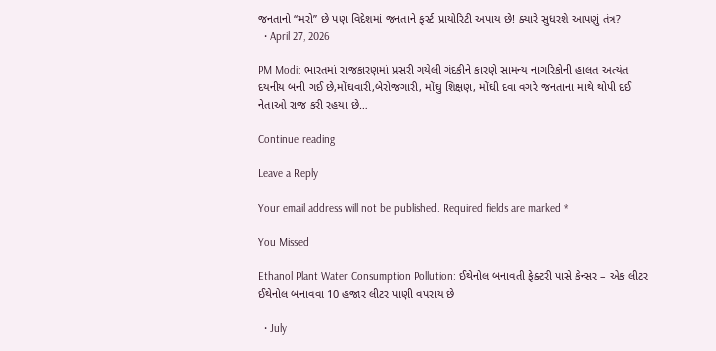જનતાનો “મરો” છે પણ વિદેશમાં જનતાને ફર્સ્ટ પ્રાયોરિટી અપાય છે! ક્યારે સુધરશે આપણું તંત્ર?
  • April 27, 2026

PM Modi: ભારતમાં રાજકારણમાં પ્રસરી ગયેલી ગંદકીને કારણે સામન્ય નાગરિકોની હાલત અત્યંત દયનીય બની ગઈ છે,મોંઘવારી,બેરોજગારી, મોંઘુ શિક્ષણ, મોંઘી દવા વગરે જનતાના માથે થોપી દઈ નેતાઓ રાજ કરી રહયા છે…

Continue reading

Leave a Reply

Your email address will not be published. Required fields are marked *

You Missed

Ethanol Plant Water Consumption Pollution: ઈથેનોલ બનાવતી ફેક્ટરી પાસે કેન્સર – એક લીટર ઈથેનોલ બનાવવા 10 હજાર લીટર પાણી વપરાય છે

  • July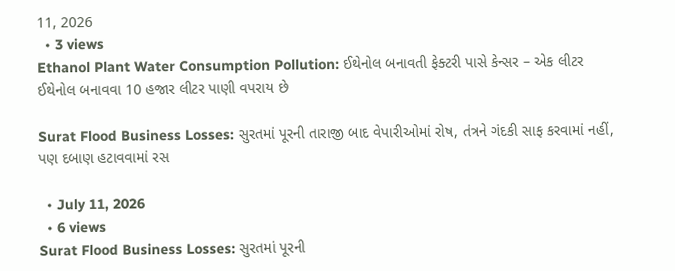11, 2026
  • 3 views
Ethanol Plant Water Consumption Pollution: ઈથેનોલ બનાવતી ફેક્ટરી પાસે કેન્સર – એક લીટર ઈથેનોલ બનાવવા 10 હજાર લીટર પાણી વપરાય છે

Surat Flood Business Losses: સુરતમાં પૂરની તારાજી બાદ વેપારીઓમાં રોષ, તંત્રને ગંદકી સાફ કરવામાં નહીં, પણ દબાણ હટાવવામાં રસ

  • July 11, 2026
  • 6 views
Surat Flood Business Losses: સુરતમાં પૂરની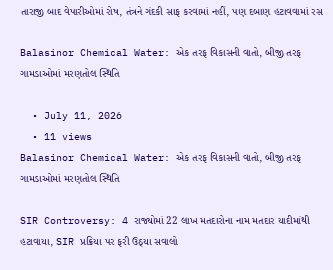તારાજી બાદ વેપારીઓમાં રોષ, તંત્રને ગંદકી સાફ કરવામાં નહીં, પણ દબાણ હટાવવામાં રસ

Balasinor Chemical Water: એક તરફ વિકાસની વાતો, બીજી તરફ ગામડાઓમાં મરણતોલ સ્થિતિ

  • July 11, 2026
  • 11 views
Balasinor Chemical Water: એક તરફ વિકાસની વાતો, બીજી તરફ ગામડાઓમાં મરણતોલ સ્થિતિ

SIR Controversy: 4 રાજ્યોમાં 22 લાખ મતદારોના નામ મતદાર યાદીમાંથી હટાવાયા, SIR પ્રક્રિયા પર ફરી ઉઠ્યા સવાલો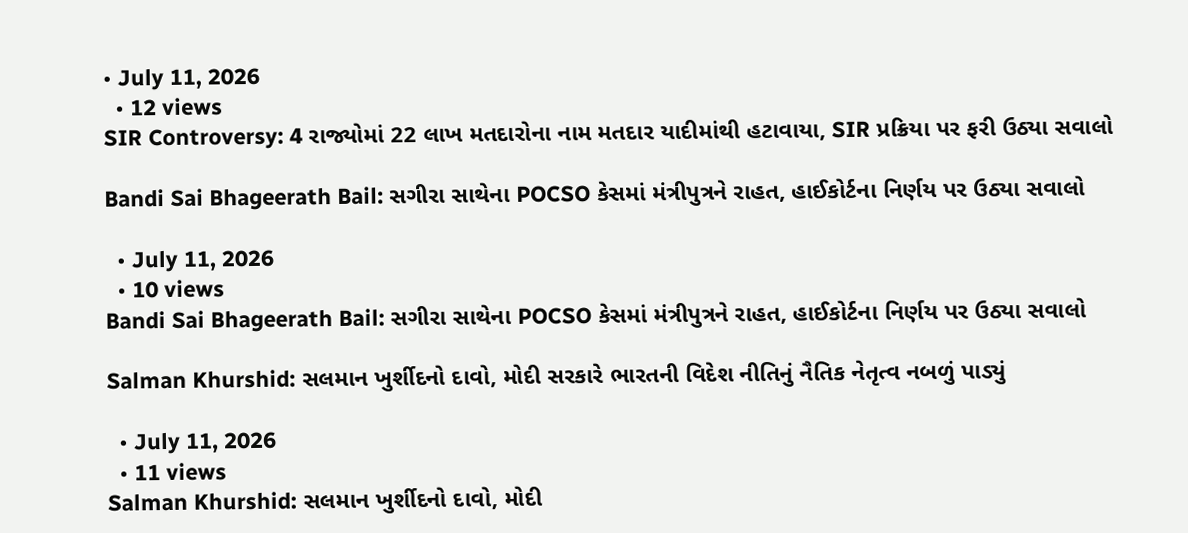• July 11, 2026
  • 12 views
SIR Controversy: 4 રાજ્યોમાં 22 લાખ મતદારોના નામ મતદાર યાદીમાંથી હટાવાયા, SIR પ્રક્રિયા પર ફરી ઉઠ્યા સવાલો

Bandi Sai Bhageerath Bail: સગીરા સાથેના POCSO કેસમાં મંત્રીપુત્રને રાહત, હાઈકોર્ટના નિર્ણય પર ઉઠ્યા સવાલો

  • July 11, 2026
  • 10 views
Bandi Sai Bhageerath Bail: સગીરા સાથેના POCSO કેસમાં મંત્રીપુત્રને રાહત, હાઈકોર્ટના નિર્ણય પર ઉઠ્યા સવાલો

Salman Khurshid: સલમાન ખુર્શીદનો દાવો, મોદી સરકારે ભારતની વિદેશ નીતિનું નૈતિક નેતૃત્વ નબળું પાડ્યું

  • July 11, 2026
  • 11 views
Salman Khurshid: સલમાન ખુર્શીદનો દાવો, મોદી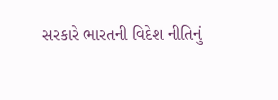સરકારે ભારતની વિદેશ નીતિનું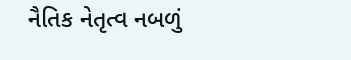નૈતિક નેતૃત્વ નબળું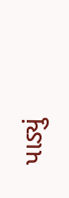પાડ્યું